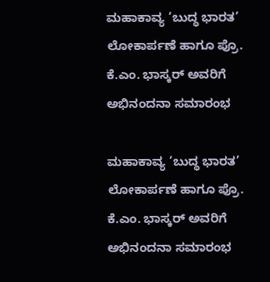ಮಹಾಕಾವ್ಯ ‘ಬುದ್ಧ ಭಾರತ’ ಲೋಕಾರ್ಪಣೆ ಹಾಗೂ ಪ್ರೊ. ಕೆ.ಎಂ. ಭಾಸ್ಕರ್ ಅವರಿಗೆ ಅಭಿನಂದನಾ ಸಮಾರಂಭ

ಮಹಾಕಾವ್ಯ ‘ಬುದ್ಧ ಭಾರತ’ ಲೋಕಾರ್ಪಣೆ ಹಾಗೂ ಪ್ರೊ. ಕೆ.ಎಂ. ಭಾಸ್ಕರ್ ಅವರಿಗೆ ಅಭಿನಂದನಾ ಸಮಾರಂಭ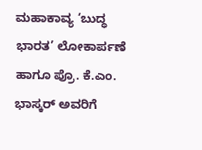ಮಹಾಕಾವ್ಯ ‘ಬುದ್ಧ ಭಾರತ’ ಲೋಕಾರ್ಪಣೆ ಹಾಗೂ ಪ್ರೊ. ಕೆ.ಎಂ. ಭಾಸ್ಕರ್ ಅವರಿಗೆ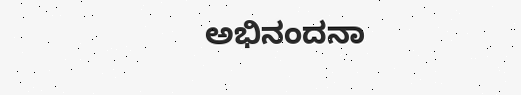ಅಭಿನಂದನಾ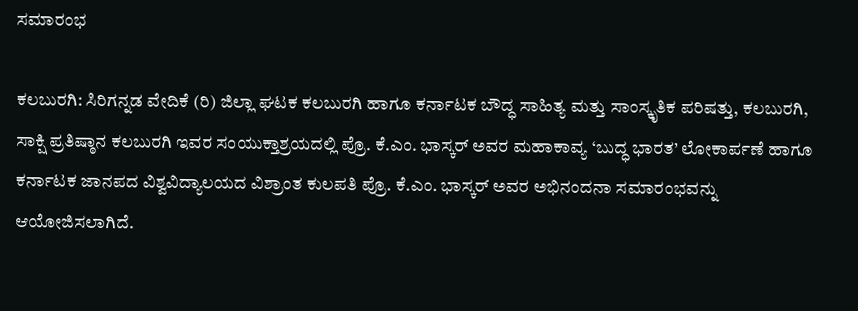ಸಮಾರಂಭ

ಕಲಬುರಗಿ: ಸಿರಿಗನ್ನಡ ವೇದಿಕೆ (ರಿ) ಜಿಲ್ಲಾ ಘಟಕ ಕಲಬುರಗಿ ಹಾಗೂ ಕರ್ನಾಟಕ ಬೌದ್ಧ ಸಾಹಿತ್ಯ ಮತ್ತು ಸಾಂಸ್ಕೃತಿಕ ಪರಿಷತ್ತು, ಕಲಬುರಗಿ, ಸಾಕ್ಷಿ ಪ್ರತಿಷ್ಠಾನ ಕಲಬುರಗಿ ಇವರ ಸಂಯುಕ್ತಾಶ್ರಯದಲ್ಲಿ ಪ್ರೊ. ಕೆ.ಎಂ. ಭಾಸ್ಕರ್ ಅವರ ಮಹಾಕಾವ್ಯ ‘ಬುದ್ಧ ಭಾರತ’ ಲೋಕಾರ್ಪಣೆ ಹಾಗೂ ಕರ್ನಾಟಕ ಜಾನಪದ ವಿಶ್ವವಿದ್ಯಾಲಯದ ವಿಶ್ರಾಂತ ಕುಲಪತಿ ಪ್ರೊ. ಕೆ.ಎಂ. ಭಾಸ್ಕರ್ ಅವರ ಅಭಿನಂದನಾ ಸಮಾರಂಭವನ್ನು ಆಯೋಜಿಸಲಾಗಿದೆ.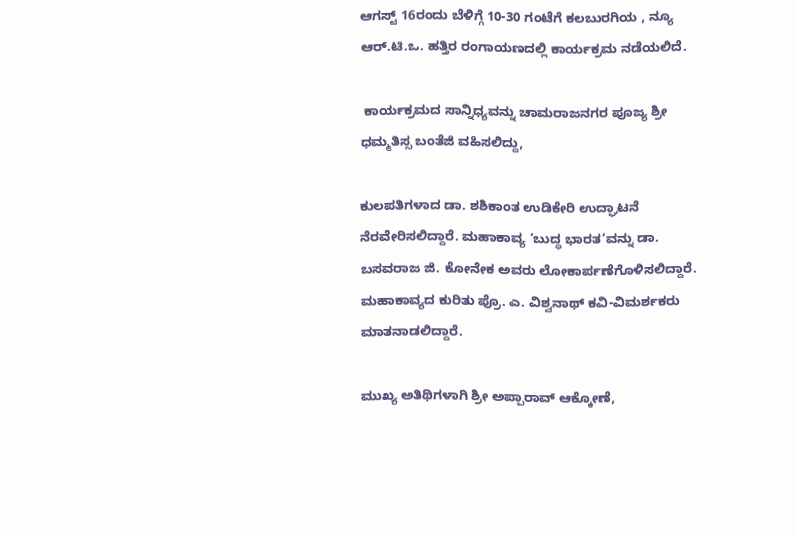ಆಗಸ್ಟ್ 16ರಂದು ಬೆಳಿಗ್ಗೆ 10-30 ಗಂಟೆಗೆ ಕಲಬುರಗಿಯ , ನ್ಯೂ ಆರ್.ಟಿ.ಒ. ಹತ್ತಿರ ರಂಗಾಯಣದಲ್ಲಿ ಕಾರ್ಯಕ್ರಮ ನಡೆಯಲಿದೆ.

 ಕಾರ್ಯಕ್ರಮದ ಸಾನ್ನಿಧ್ಯವನ್ನು ಚಾಮರಾಜನಗರ ಪೂಜ್ಯ ಶ್ರೀ ಧಮ್ಮತಿಸ್ಸ ಬಂತೆಜಿ ವಹಿಸಲಿದ್ದು,

ಕುಲಪತಿಗಳಾದ ಡಾ. ಶಶಿಕಾಂತ ಉಡಿಕೇರಿ ಉದ್ಘಾಟನೆ ನೆರವೇರಿಸಲಿದ್ದಾರೆ. ಮಹಾಕಾವ್ಯ ‘ಬುದ್ಧ ಭಾರತ’ವನ್ನು ಡಾ. ಬಸವರಾಜ ಜಿ. ಕೋನೇಕ ಅವರು ಲೋಕಾರ್ಪಣೆಗೊಳಿಸಲಿದ್ದಾರೆ. ಮಹಾಕಾವ್ಯದ ಕುರಿತು ಪ್ರೊ. ಎ. ವಿಶ್ವನಾಥ್ ಕವಿ-ವಿಮರ್ಶಕರು ಮಾತನಾಡಲಿದ್ದಾರೆ.

ಮುಖ್ಯ ಅತಿಥಿಗಳಾಗಿ ಶ್ರೀ ಅಪ್ಪಾರಾವ್ ಆಕ್ಕೋಣೆ,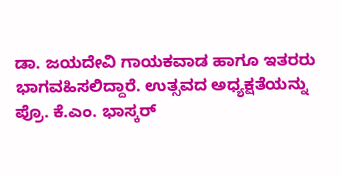ಡಾ. ಜಯದೇವಿ ಗಾಯಕವಾಡ ಹಾಗೂ ಇತರರು ಭಾಗವಹಿಸಲಿದ್ದಾರೆ. ಉತ್ಸವದ ಅಧ್ಯಕ್ಷತೆಯನ್ನು ಪ್ರೊ. ಕೆ.ಎಂ. ಭಾಸ್ಕರ್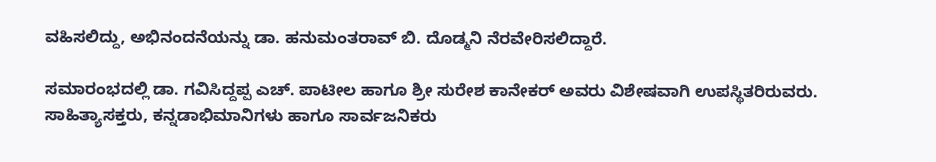ವಹಿಸಲಿದ್ದು, ಅಭಿನಂದನೆಯನ್ನು ಡಾ. ಹನುಮಂತರಾವ್ ಬಿ. ದೊಡ್ಮನಿ ನೆರವೇರಿಸಲಿದ್ದಾರೆ.

ಸಮಾರಂಭದಲ್ಲಿ ಡಾ. ಗವಿಸಿದ್ದಪ್ಪ ಎಚ್. ಪಾಟೀಲ ಹಾಗೂ ಶ್ರೀ ಸುರೇಶ ಕಾನೇಕರ್ ಅವರು ವಿಶೇಷವಾಗಿ ಉಪಸ್ಥಿತರಿರುವರು. ಸಾಹಿತ್ಯಾಸಕ್ತರು, ಕನ್ನಡಾಭಿಮಾನಿಗಳು ಹಾಗೂ ಸಾರ್ವಜನಿಕರು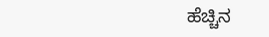ಹೆಚ್ಚಿನ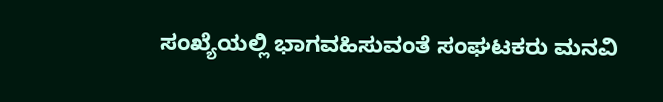ಸಂಖ್ಯೆಯಲ್ಲಿ ಭಾಗವಹಿಸುವಂತೆ ಸಂಘಟಕರು ಮನವಿ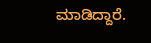ಮಾಡಿದ್ದಾರೆ.